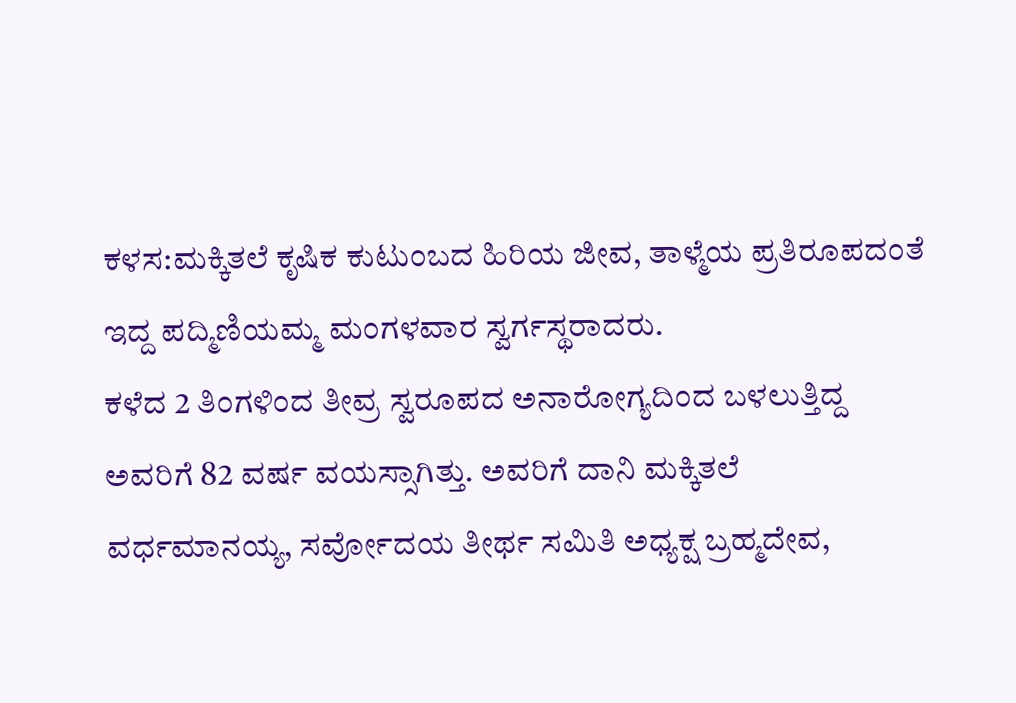ಕಳಸ:ಮಕ್ಕಿತಲೆ ಕೃಷಿಕ ಕುಟುಂಬದ ಹಿರಿಯ ಜೀವ, ತಾಳ್ಮೆಯ ಪ್ರತಿರೂಪದಂತೆ ಇದ್ದ ಪದ್ಮಿಣಿಯಮ್ಮ ಮಂಗಳವಾರ ಸ್ವರ್ಗಸ್ಥರಾದರು.
ಕಳೆದ 2 ತಿಂಗಳಿಂದ ತೀವ್ರ ಸ್ವರೂಪದ ಅನಾರೋಗ್ಯದಿಂದ ಬಳಲುತ್ತಿದ್ದ ಅವರಿಗೆ 82 ವರ್ಷ ವಯಸ್ಸಾಗಿತ್ತು. ಅವರಿಗೆ ದಾನಿ ಮಕ್ಕಿತಲೆ ವರ್ಧಮಾನಯ್ಯ, ಸರ್ವೋದಯ ತೀರ್ಥ ಸಮಿತಿ ಅಧ್ಯಕ್ಷ ಬ್ರಹ್ಮದೇವ,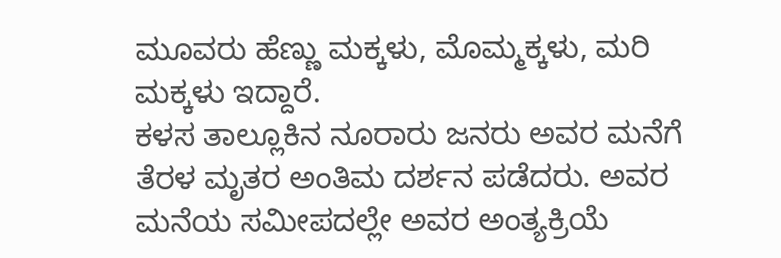ಮೂವರು ಹೆಣ್ಣು ಮಕ್ಕಳು, ಮೊಮ್ಮಕ್ಕಳು, ಮರಿ ಮಕ್ಕಳು ಇದ್ದಾರೆ.
ಕಳಸ ತಾಲ್ಲೂಕಿನ ನೂರಾರು ಜನರು ಅವರ ಮನೆಗೆ ತೆರಳ ಮೃತರ ಅಂತಿಮ ದರ್ಶನ ಪಡೆದರು. ಅವರ ಮನೆಯ ಸಮೀಪದಲ್ಲೇ ಅವರ ಅಂತ್ಯಕ್ರಿಯೆ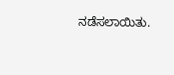ನಡೆಸಲಾಯಿತು.